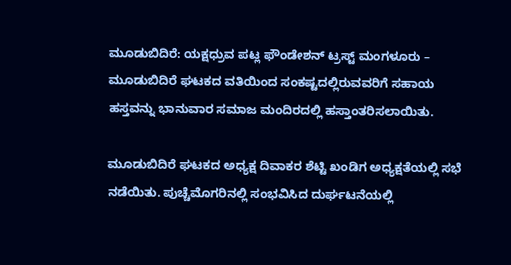ಮೂಡುಬಿದಿರೆ: ಯಕ್ಷಧ್ರುವ ಪಟ್ಲ ಫೌಂಡೇಶನ್ ಟ್ರಸ್ಟ್ ಮಂಗಳೂರು – ಮೂಡುಬಿದಿರೆ ಘಟಕದ ವತಿಯಿಂದ ಸಂಕಷ್ಟದಲ್ಲಿರುವವರಿಗೆ ಸಹಾಯ ಹಸ್ತವನ್ನು ಭಾನುವಾರ ಸಮಾಜ ಮಂದಿರದಲ್ಲಿ ಹಸ್ತಾಂತರಿಸಲಾಯಿತು.

ಮೂಡುಬಿದಿರೆ ಘಟಕದ ಅಧ್ಯಕ್ಷ ದಿವಾಕರ ಶೆಟ್ಟಿ ಖಂಡಿಗ ಅಧ್ಯಕ್ಷತೆಯಲ್ಲಿ ಸಭೆ ನಡೆಯಿತು. ಪುಚ್ಚೆಮೊಗರಿನಲ್ಲಿ ಸಂಭವಿಸಿದ ದುರ್ಘಟನೆಯಲ್ಲಿ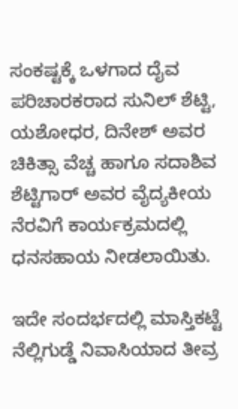ಸಂಕಷ್ಟಕ್ಕೆ ಒಳಗಾದ ದೈವ ಪರಿಚಾರಕರಾದ ಸುನಿಲ್ ಶೆಟ್ಟಿ, ಯಶೋಧರ, ದಿನೇಶ್ ಅವರ ಚಿಕಿತ್ಸಾ ವೆಚ್ಚ ಹಾಗೂ ಸದಾಶಿವ ಶೆಟ್ಟಿಗಾರ್ ಅವರ ವೈದ್ಯಕೀಯ ನೆರವಿಗೆ ಕಾರ್ಯಕ್ರಮದಲ್ಲಿ ಧನಸಹಾಯ ನೀಡಲಾಯಿತು.

ಇದೇ ಸಂದರ್ಭದಲ್ಲಿ ಮಾಸ್ತಿಕಟ್ಟೆ ನೆಲ್ಲಿಗುಡ್ಡೆ ನಿವಾಸಿಯಾದ ತೀವ್ರ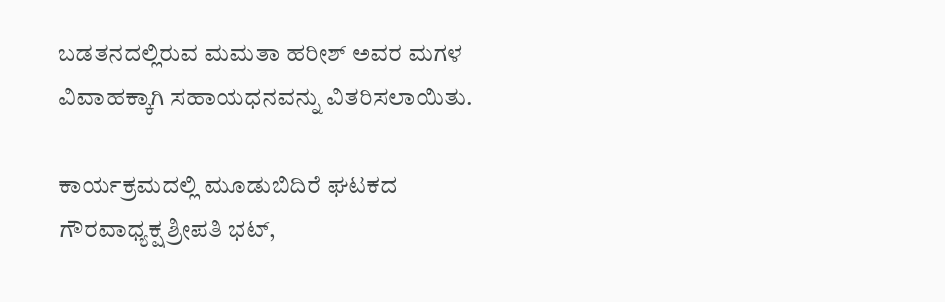ಬಡತನದಲ್ಲಿರುವ ಮಮತಾ ಹರೀಶ್ ಅವರ ಮಗಳ ವಿವಾಹಕ್ಕಾಗಿ ಸಹಾಯಧನವನ್ನು ವಿತರಿಸಲಾಯಿತು.

ಕಾರ್ಯಕ್ರಮದಲ್ಲಿ ಮೂಡುಬಿದಿರೆ ಘಟಕದ ಗೌರವಾಧ್ಯಕ್ಷ ಶ್ರೀಪತಿ ಭಟ್,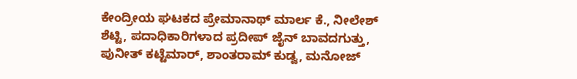ಕೇಂದ್ರೀಯ ಘಟಕದ ಪ್ರೇಮಾನಾಥ್ ಮಾರ್ಲ ಕೆ., ನೀಲೇಶ್ ಶೆಟ್ಟಿ, ಪದಾಧಿಕಾರಿಗಳಾದ ಪ್ರದೀಪ್ ಜೈನ್ ಬಾವದಗುತ್ತು, ಪುನೀತ್ ಕಟ್ಟೆಮಾರ್, ಶಾಂತರಾಮ್ ಕುಡ್ವ, ಮನೋಜ್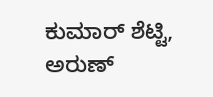ಕುಮಾರ್ ಶೆಟ್ಟಿ, ಅರುಣ್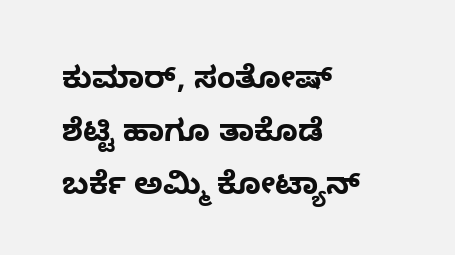ಕುಮಾರ್, ಸಂತೋಷ್ ಶೆಟ್ಟಿ ಹಾಗೂ ತಾಕೊಡೆ ಬರ್ಕೆ ಅಮ್ಮಿ ಕೋಟ್ಯಾನ್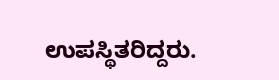ಉಪಸ್ಥಿತರಿದ್ದರು.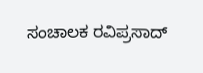ಸಂಚಾಲಕ ರವಿಪ್ರಸಾದ್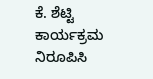ಕೆ. ಶೆಟ್ಟಿ ಕಾರ್ಯಕ್ರಮ ನಿರೂಪಿಸಿ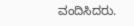ವಂದಿಸಿದರು.